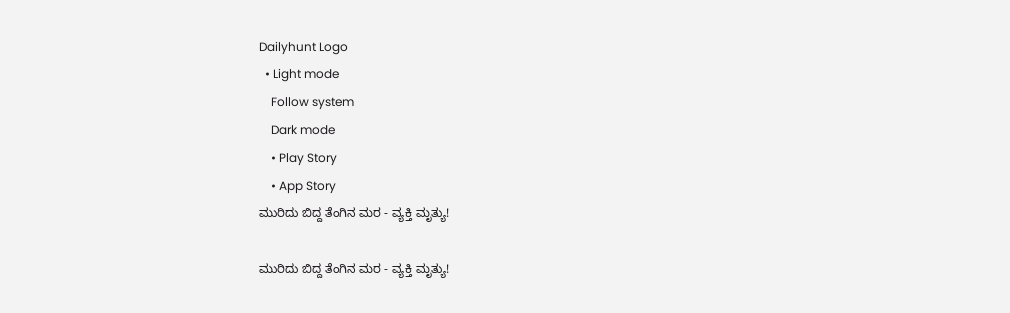Dailyhunt Logo
  • Light mode
    Follow system
    Dark mode
    • Play Story
    • App Story
ಮುರಿದು ಬಿದ್ದ ತೆಂಗಿನ ಮರ - ವ್ಯಕ್ತಿ ಮೃತ್ಯು!

ಮುರಿದು ಬಿದ್ದ ತೆಂಗಿನ ಮರ - ವ್ಯಕ್ತಿ ಮೃತ್ಯು!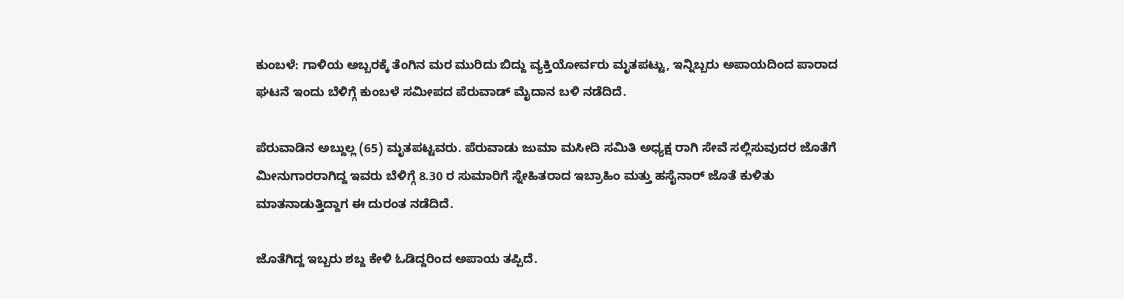ಕುಂಬಳೆ: ಗಾಳಿಯ ಅಬ್ಬರಕ್ಕೆ ತೆಂಗಿನ ಮರ ಮುರಿದು ಬಿದ್ದು ವ್ಯಕ್ತಿಯೋರ್ವರು ಮೃತಪಟ್ಟು, ಇನ್ನಿಬ್ಬರು ಅಪಾಯದಿಂದ ಪಾರಾದ ಘಟನೆ ಇಂದು ಬೆಳಿಗ್ಗೆ ಕುಂಬಳೆ ಸಮೀಪದ ಪೆರುವಾಡ್ ಮೈದಾನ ಬಳಿ ನಡೆದಿದೆ.

ಪೆರುವಾಡಿನ ಅಬ್ದುಲ್ಲ (65) ಮೃತಪಟ್ಟವರು. ಪೆರುವಾಡು ಜುಮಾ ಮಸೀದಿ ಸಮಿತಿ ಅಧ್ಯಕ್ಷ ರಾಗಿ ಸೇವೆ ಸಲ್ಲಿಸುವುದರ ಜೊತೆಗೆ ಮೀನುಗಾರರಾಗಿದ್ದ ಇವರು ಬೆಳಿಗ್ಗೆ 8.30 ರ ಸುಮಾರಿಗೆ ಸ್ನೇಹಿತರಾದ ಇಬ್ರಾಹಿಂ ಮತ್ತು ಹಸೈನಾರ್ ಜೊತೆ ಕುಳಿತು ಮಾತನಾಡುತ್ತಿದ್ದಾಗ ಈ ದುರಂತ ನಡೆದಿದೆ.

ಜೊತೆಗಿದ್ದ ಇಬ್ಬರು ಶಬ್ದ ಕೇಳಿ ಓಡಿದ್ದರಿಂದ ಅಪಾಯ ತಪ್ಪಿದೆ.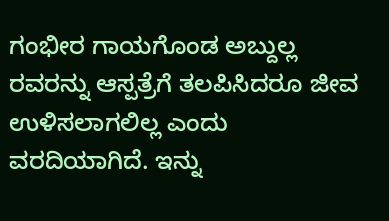ಗಂಭೀರ ಗಾಯಗೊಂಡ ಅಬ್ದುಲ್ಲ ರವರನ್ನು ಆಸ್ಪತ್ರೆಗೆ ತಲಪಿಸಿದರೂ ಜೀವ ಉಳಿಸಲಾಗಲಿಲ್ಲ ಎಂದು ವರದಿಯಾಗಿದೆ. ಇನ್ನು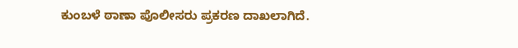ಕುಂಬಳೆ ಠಾಣಾ ಪೊಲೀಸರು ಪ್ರಕರಣ ದಾಖಲಾಗಿದೆ.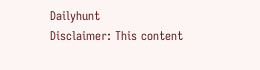Dailyhunt
Disclaimer: This content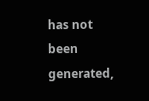has not been generated,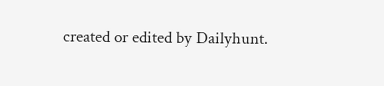created or edited by Dailyhunt.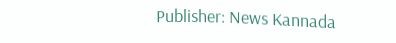Publisher: News Kannada